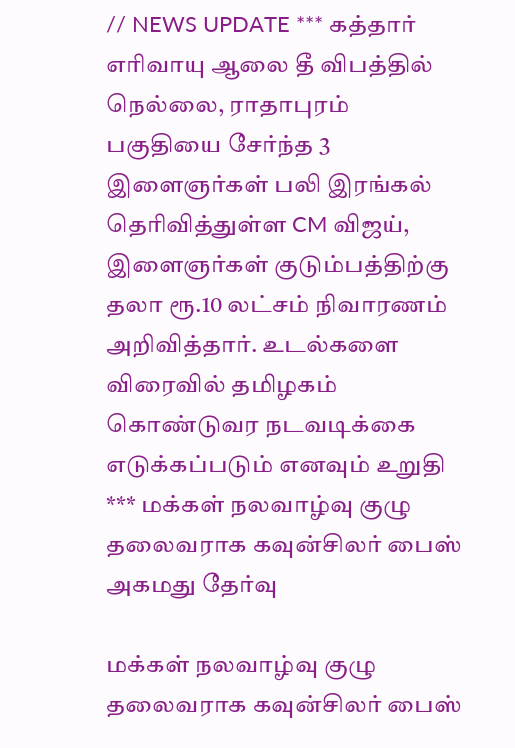// NEWS UPDATE *** கத்தார் எரிவாயு ஆலை தீ விபத்தில் நெல்லை, ராதாபுரம் பகுதியை சேர்ந்த 3 இளைஞர்கள் பலி இரங்கல் தெரிவித்துள்ள CM விஜய், இளைஞர்கள் குடும்பத்திற்கு தலா ரூ.10 லட்சம் நிவாரணம் அறிவித்தார். உடல்களை விரைவில் தமிழகம் கொண்டுவர நடவடிக்கை எடுக்கப்படும் எனவும் உறுதி *** மக்கள் நலவாழ்வு குழு தலைவராக கவுன்சிலர் பைஸ் அகமது தேர்வு

மக்கள் நலவாழ்வு குழு தலைவராக கவுன்சிலர் பைஸ்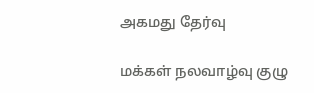அகமது தேர்வு

மக்கள் நலவாழ்வு குழு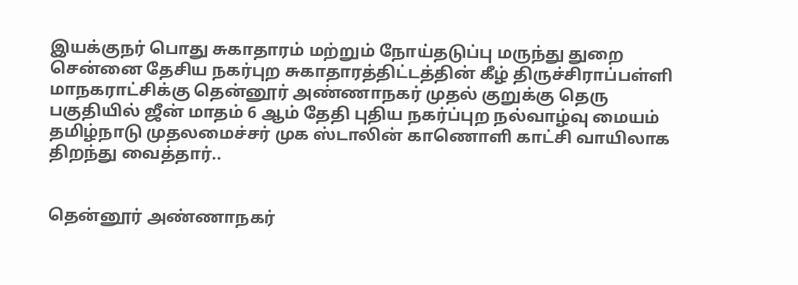இயக்குநர் பொது சுகாதாரம் மற்றும் நோய்தடுப்பு மருந்து துறை சென்னை தேசிய நகர்புற சுகாதாரத்திட்டத்தின் கீழ் திருச்சிராப்பள்ளி மாநகராட்சிக்கு தென்னூர் அண்ணாநகர் முதல் குறுக்கு தெரு பகுதியில் ஜீன் மாதம் 6 ஆம் தேதி புதிய நகர்ப்புற நல்வாழ்வு மையம் தமிழ்நாடு முதலமைச்சர் முக ஸ்டாலின் காணொளி காட்சி வாயிலாக திறந்து வைத்தார்..


தென்னூர் அண்ணாநகர்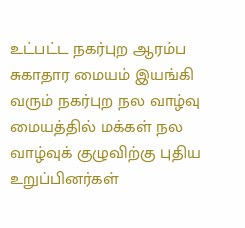உட்பட்ட நகர்புற ஆரம்ப சுகாதார மையம் இயங்கி வரும் நகர்புற நல வாழ்வு மையத்தில் மக்கள் நல வாழ்வுக் குழுவிற்கு புதிய உறுப்பினர்கள்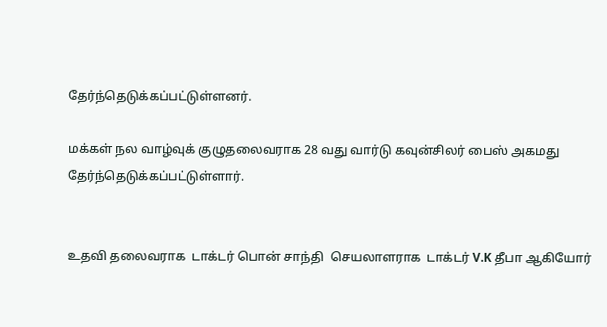தேர்ந்தெடுக்கப்பட்டுள்ளனர்.

மக்கள் நல வாழ்வுக் குழுதலைவராக 28 வது வார்டு கவுன்சிலர் பைஸ் அகமது தேர்ந்தெடுக்கப்பட்டுள்ளார்.


உதவி தலைவராக  டாக்டர் பொன் சாந்தி  செயலாளராக  டாக்டர் V.K தீபா ஆகியோர்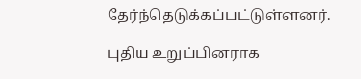தேர்ந்தெடுக்கப்பட்டுள்ளனர்.

புதிய உறுப்பினராக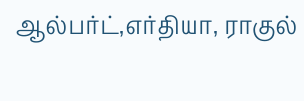ஆல்பர்ட்,எர்தியா, ராகுல்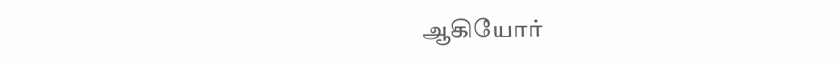ஆகியோர்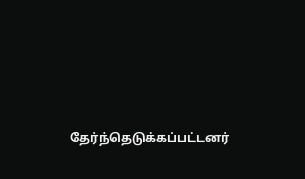தேர்ந்தெடுக்கப்பட்டனர்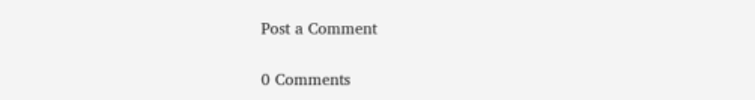Post a Comment

0 Comments